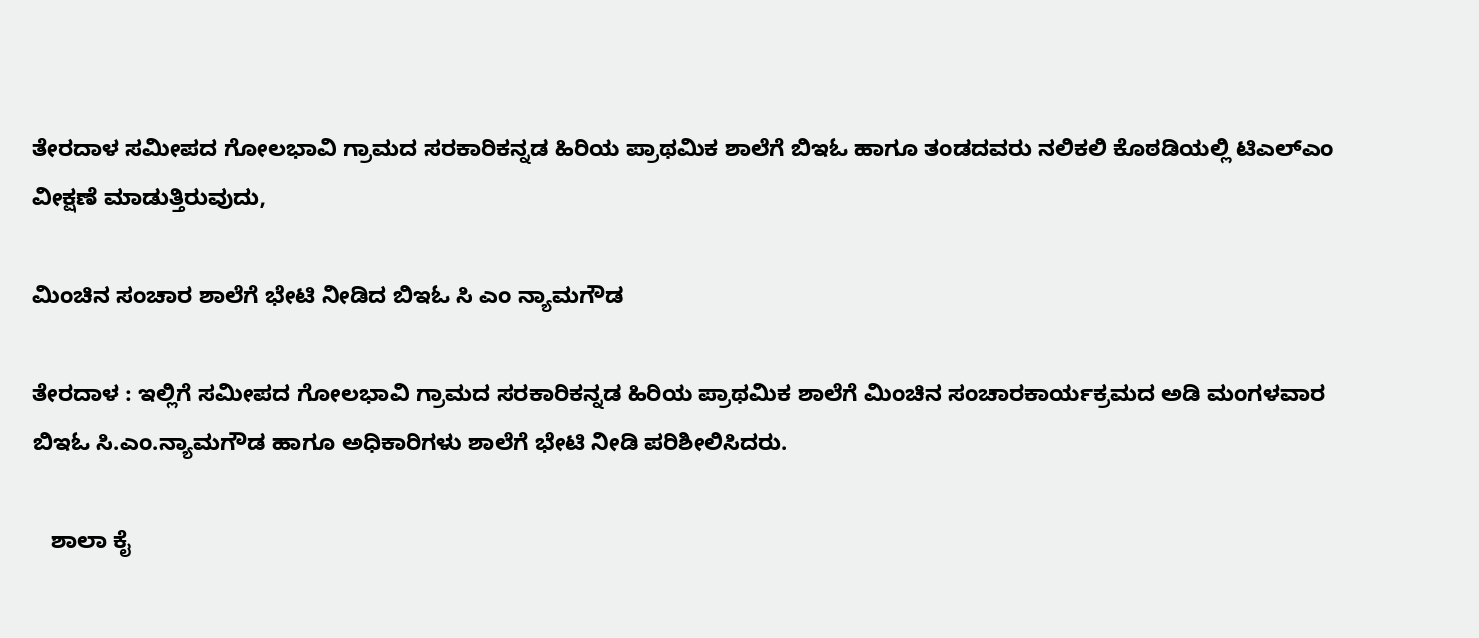ತೇರದಾಳ ಸಮೀಪದ ಗೋಲಭಾವಿ ಗ್ರಾಮದ ಸರಕಾರಿಕನ್ನಡ ಹಿರಿಯ ಪ್ರಾಥಮಿಕ ಶಾಲೆಗೆ ಬಿಇಓ ಹಾಗೂ ತಂಡದವರು ನಲಿಕಲಿ ಕೊಠಡಿಯಲ್ಲಿ ಟಿಎಲ್‍ಎಂ ವೀಕ್ಷಣೆ ಮಾಡುತ್ತಿರುವುದು,

ಮಿಂಚಿನ ಸಂಚಾರ ಶಾಲೆಗೆ ಭೇಟಿ ನೀಡಿದ ಬಿಇಓ ಸಿ ಎಂ ನ್ಯಾಮಗೌಡ

ತೇರದಾಳ : ಇಲ್ಲಿಗೆ ಸಮೀಪದ ಗೋಲಭಾವಿ ಗ್ರಾಮದ ಸರಕಾರಿಕನ್ನಡ ಹಿರಿಯ ಪ್ರಾಥಮಿಕ ಶಾಲೆಗೆ ಮಿಂಚಿನ ಸಂಚಾರಕಾರ್ಯಕ್ರಮದ ಅಡಿ ಮಂಗಳವಾರ  ಬಿಇಓ ಸಿ.ಎಂ.ನ್ಯಾಮಗೌಡ ಹಾಗೂ ಅಧಿಕಾರಿಗಳು ಶಾಲೆಗೆ ಭೇಟಿ ನೀಡಿ ಪರಿಶೀಲಿಸಿದರು.

   ಶಾಲಾ ಕೈ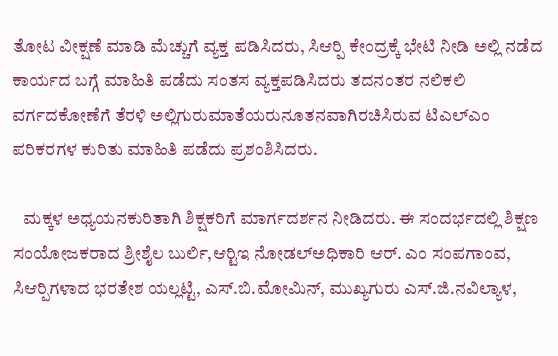ತೋಟ ವೀಕ್ಷಣೆ ಮಾಡಿ ಮೆಚ್ಚುಗೆ ವ್ಯಕ್ತ ಪಡಿಸಿದರು, ಸಿಆರ್‍ಪಿ ಕೇಂದ್ರಕ್ಕೆ ಭೇಟಿ ನೀಡಿ ಅಲ್ಲಿ ನಡೆದ ಕಾರ್ಯದ ಬಗ್ಗೆ ಮಾಹಿತಿ ಪಡೆದು ಸಂತಸ ವ್ಯಕ್ತಪಡಿಸಿದರು ತದನಂತರ ನಲಿಕಲಿ ವರ್ಗದಕೋಣೆಗೆ ತೆರಳಿ ಅಲ್ಲಿಗುರುಮಾತೆಯರುನೂತನವಾಗಿರಚಿಸಿರುವ ಟಿಎಲ್‍ಎಂ ಪರಿಕರಗಳ ಕುರಿತು ಮಾಹಿತಿ ಪಡೆದು ಪ್ರಶಂಶಿಸಿದರು.

   ಮಕ್ಕಳ ಅಧ್ಯಯನಕುರಿತಾಗಿ ಶಿಕ್ಷಕರಿಗೆ ಮಾರ್ಗದರ್ಶನ ನೀಡಿದರು. ಈ ಸಂದರ್ಭದಲ್ಲಿ ಶಿಕ್ಷಣ ಸಂಯೋಜಕರಾದ ಶ್ರೀಶೈಲ ಬುರ್ಲಿ,ಆರ್‍ಟಿಇ ನೋಡಲ್‍ಅಧಿಕಾರಿ ಆರ್. ಎಂ ಸಂಪಗಾಂವ, ಸಿಆರ್‍ಪಿಗಳಾದ ಭರತೇಶ ಯಲ್ಲಟ್ಟಿ, ಎಸ್.ಬಿ.ಮೋಮಿನ್, ಮುಖ್ಯಗುರು ಎಸ್.ಜಿ.ನವಿಲ್ಯಾಳ,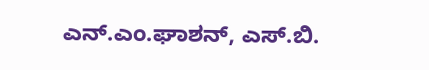ಎನ್.ಎಂ.ಘಾಶನ್, ಎಸ್.ಬಿ.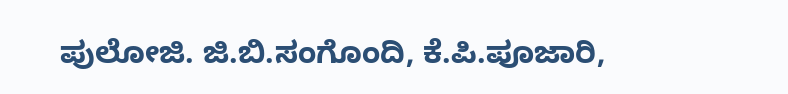ಪುಲೋಜಿ. ಜಿ.ಬಿ.ಸಂಗೊಂದಿ, ಕೆ.ಪಿ.ಪೂಜಾರಿ,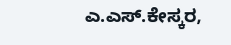ಎ.ಎಸ್.ಕೇಸ್ಕರ,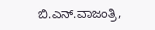ಬಿ.ಎನ್.ವಾಜಂತ್ರಿ,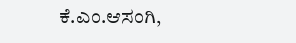ಕೆ.ಎಂ.ಆಸಂಗಿ,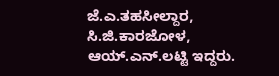ಜೆ.ಎ.ತಹಸೀಲ್ದಾರ, ಸಿ.ಜಿ.ಕಾರಜೋಳ, ಆಯ್.ಎನ್.ಲಟ್ಟಿ ಇದ್ದರು.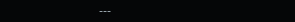---